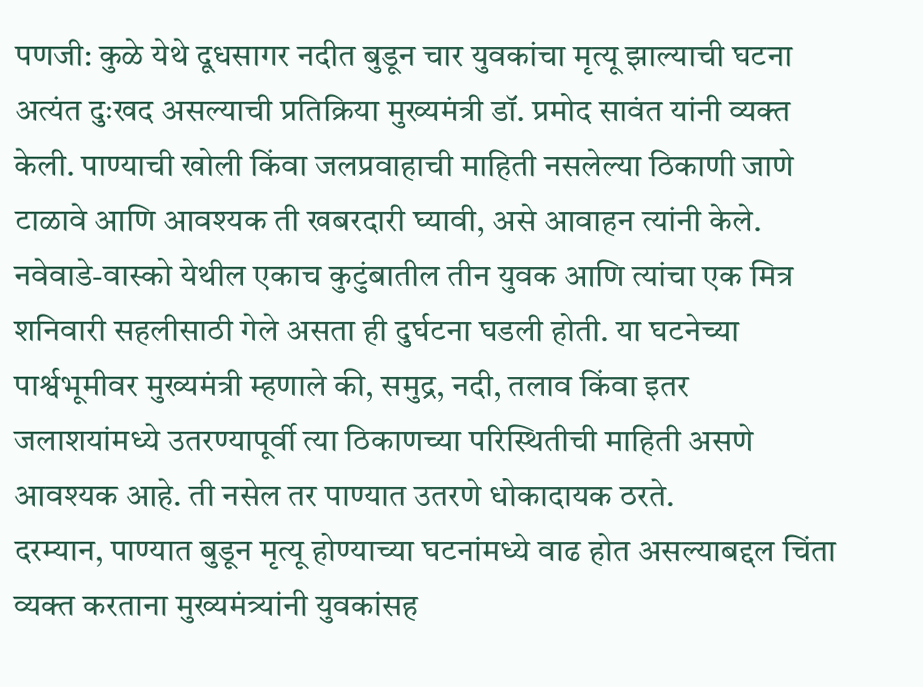पणजी: कुळे येथे दूधसागर नदीत बुडून चार युवकांचा मृत्यू झाल्याची घटना अत्यंत दुःखद असल्याची प्रतिक्रिया मुख्यमंत्री डॉ. प्रमोद सावंत यांनी व्यक्त केली. पाण्याची खोली किंवा जलप्रवाहाची माहिती नसलेल्या ठिकाणी जाणे टाळावे आणि आवश्यक ती खबरदारी घ्यावी, असे आवाहन त्यांनी केले.
नवेवाडे-वास्को येथील एकाच कुटुंबातील तीन युवक आणि त्यांचा एक मित्र शनिवारी सहलीसाठी गेले असता ही दुर्घटना घडली होती. या घटनेच्या पार्श्वभूमीवर मुख्यमंत्री म्हणाले की, समुद्र, नदी, तलाव किंवा इतर जलाशयांमध्ये उतरण्यापूर्वी त्या ठिकाणच्या परिस्थितीची माहिती असणे आवश्यक आहे. ती नसेल तर पाण्यात उतरणे धोकादायक ठरते.
दरम्यान, पाण्यात बुडून मृत्यू होण्याच्या घटनांमध्ये वाढ होत असल्याबद्दल चिंता व्यक्त करताना मुख्यमंत्र्यांनी युवकांसह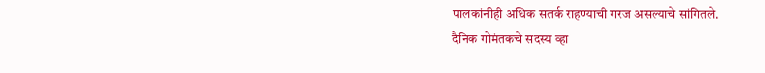पालकांनीही अधिक सतर्क राहण्याची गरज असल्याचे सांगितले.
दैनिक गोमंतकचे सदस्य व्हा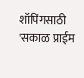शॉपिंगसाठी 'सकाळ प्राईम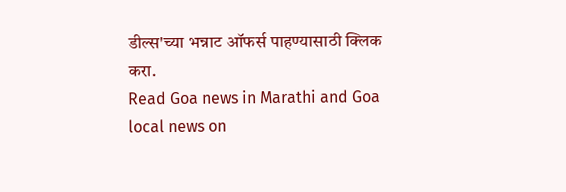डील्स'च्या भन्नाट ऑफर्स पाहण्यासाठी क्लिक करा.
Read Goa news in Marathi and Goa local news on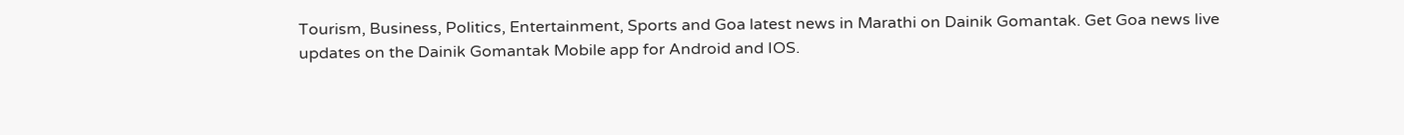Tourism, Business, Politics, Entertainment, Sports and Goa latest news in Marathi on Dainik Gomantak. Get Goa news live updates on the Dainik Gomantak Mobile app for Android and IOS.